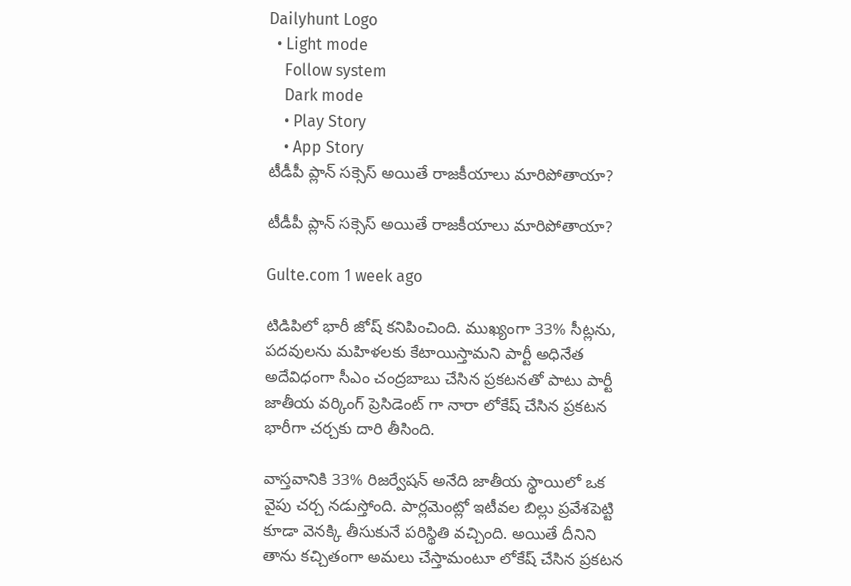Dailyhunt Logo
  • Light mode
    Follow system
    Dark mode
    • Play Story
    • App Story
టీడీపీ ప్లాన్ సక్సెస్ అయితే రాజకీయాలు మారిపోతాయా?

టీడీపీ ప్లాన్ సక్సెస్ అయితే రాజకీయాలు మారిపోతాయా?

Gulte.com 1 week ago

టిడిపిలో భారీ జోష్ కనిపించింది. ముఖ్యంగా 33% సీట్లను, పదవులను మహిళలకు కేటాయిస్తామని పార్టీ అధినేత అదేవిధంగా సీఎం చంద్రబాబు చేసిన ప్రకటనతో పాటు పార్టీ జాతీయ వర్కింగ్ ప్రెసిడెంట్ గా నారా లోకేష్ చేసిన ప్రకటన భారీగా చర్చకు దారి తీసింది.

వాస్తవానికి 33% రిజర్వేషన్ అనేది జాతీయ స్థాయిలో ఒక వైపు చర్చ నడుస్తోంది. పార్లమెంట్లో ఇటీవల బిల్లు ప్రవేశపెట్టి కూడా వెనక్కి తీసుకునే పరిస్థితి వచ్చింది. అయితే దీనిని తాను కచ్చితంగా అమలు చేస్తామంటూ లోకేష్ చేసిన ప్రకటన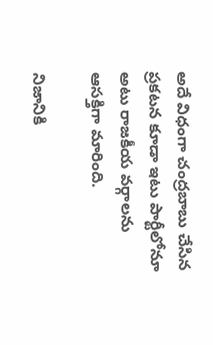అదే విధంగా చంద్రబాబు చేసిన ప్రకటన కూడా ఇటు పార్టీలోనూ అటు రాజకీయ వర్గాలను ఆసక్తిగా మారింది.

నిజానికి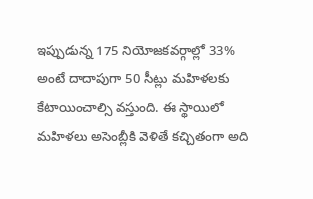ఇప్పుడున్న 175 నియోజకవర్గాల్లో 33% అంటే దాదాపుగా 50 సీట్లు మహిళలకు కేటాయించాల్సి వస్తుంది. ఈ స్థాయిలో మహిళలు అసెంబ్లీకి వెళితే కచ్చితంగా అది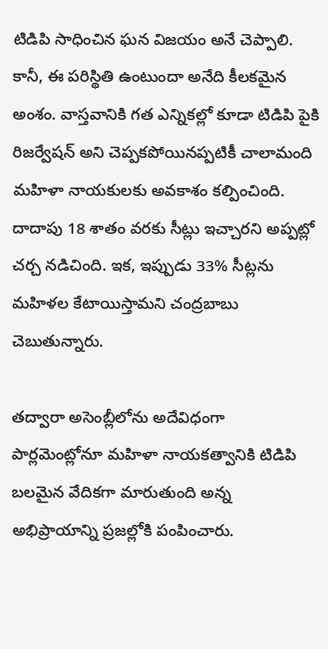టిడిపి సాధించిన ఘన విజయం అనే చెప్పాలి. కానీ, ఈ పరిస్థితి ఉంటుందా అనేది కీలకమైన అంశం. వాస్తవానికి గత ఎన్నికల్లో కూడా టిడిపి పైకి రిజర్వేషన్ అని చెప్పకపోయినప్పటికీ చాలామంది మహిళా నాయకులకు అవకాశం కల్పించింది. దాదాపు 18 శాతం వరకు సీట్లు ఇచ్చారని అప్పట్లో చర్చ నడిచింది. ఇక, ఇప్పుడు 33% సీట్లను మహిళల కేటాయిస్తామని చంద్రబాబు చెబుతున్నారు.

తద్వారా అసెంబ్లీలోను అదేవిధంగా పార్లమెంట్లోనూ మహిళా నాయకత్వానికి టిడిపి బలమైన వేదికగా మారుతుంది అన్న అభిప్రాయాన్ని ప్రజల్లోకి పంపించారు.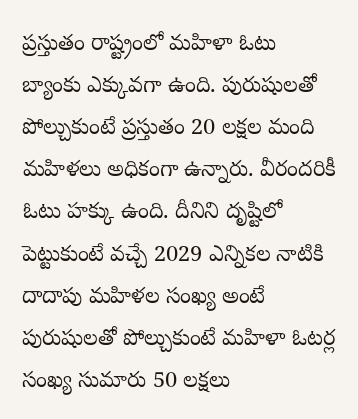ప్రస్తుతం రాష్ట్రంలో మహిళా ఓటు బ్యాంకు ఎక్కువగా ఉంది. పురుషులతో పోల్చుకుంటే ప్రస్తుతం 20 లక్షల మంది మహిళలు అధికంగా ఉన్నారు. వీరందరికీ ఓటు హక్కు ఉంది. దీనిని దృష్టిలో పెట్టుకుంటే వచ్చే 2029 ఎన్నికల నాటికి దాదాపు మహిళల సంఖ్య అంటే పురుషులతో పోల్చుకుంటే మహిళా ఓటర్ల సంఖ్య సుమారు 50 లక్షలు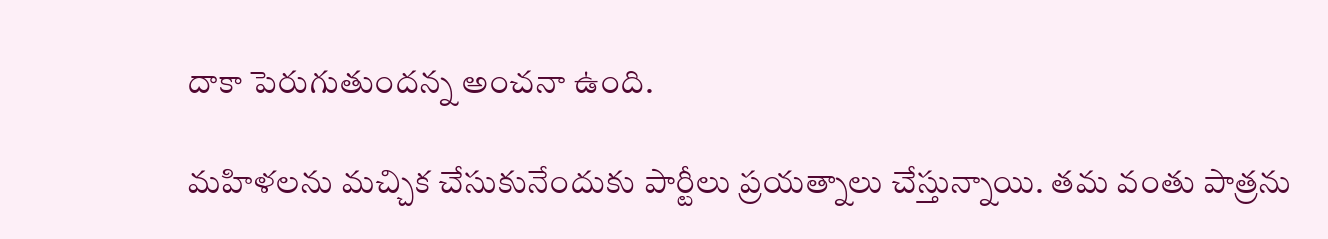దాకా పెరుగుతుందన్న అంచనా ఉంది.

మహిళలను మచ్చిక చేసుకునేందుకు పార్టీలు ప్రయత్నాలు చేస్తున్నాయి. తమ వంతు పాత్రను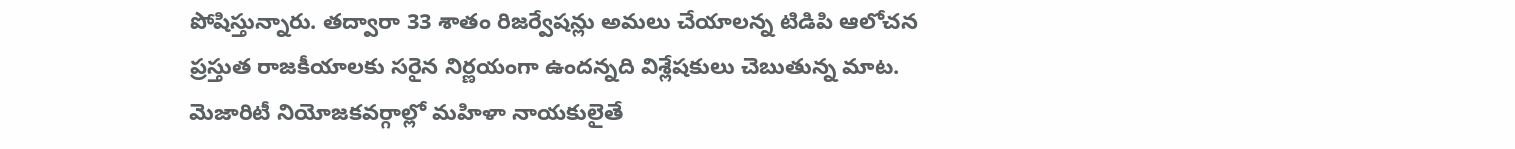పోషిస్తున్నారు. తద్వారా 33 శాతం రిజర్వేషన్లు అమలు చేయాలన్న టిడిపి ఆలోచన ప్రస్తుత రాజకీయాలకు సరైన నిర్ణయంగా ఉందన్నది విశ్లేషకులు చెబుతున్న మాట. మెజారిటీ నియోజకవర్గాల్లో మహిళా నాయకులైతే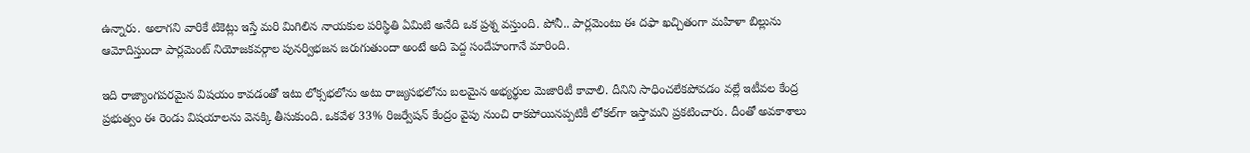ఉన్నారు. అలాగని వారికే టికెట్లు ఇస్తే మరి మిగిలిన నాయకుల పరిస్థితి ఏమిటి అనేది ఒక ప్రశ్న వస్తుంది. పోనీ.. పార్లమెంటు ఈ దఫా ఖచ్చితంగా మహిళా బిల్లును ఆమోదిస్తుందా పార్లమెంట్ నియోజకవర్గాల పునర్విభజన జరుగుతుందా అంటే అది పెద్ద సందేహంగానే మారింది.

ఇది రాజ్యాంగపరమైన విషయం కావడంతో ఇటు లోక్సభలోను అటు రాజ్యసభలోను బలమైన అభ్యర్థుల మెజారిటీ కావాలి. దీనిని సాధించలేకపోవడం వల్లే ఇటీవల కేంద్ర ప్రభుత్వం ఈ రెండు విషయాలను వెనక్కి తీసుకుంది. ఒకవేళ 33% రిజర్వేషన్ కేంద్రం వైపు నుంచి రాకపోయినప్పటికీ లోకల్‌గా ఇస్తామని ప్రకటించారు. దీంతో అవకాశాలు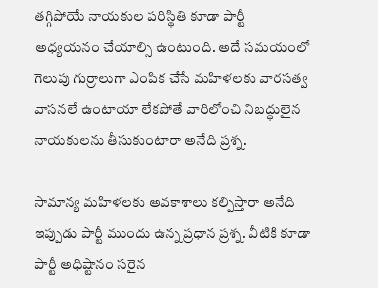తగ్గిపోయే నాయకుల పరిస్థితి కూడా పార్టీ అధ్యయనం చేయాల్సి ఉంటుంది. అదే సమయంలో గెలుపు గుర్రాలుగా ఎంపిక చేసే మహిళలకు వారసత్వ వాసనలే ఉంటాయా లేకపోతే వారిలోంచి నిబద్ధులైన నాయకులను తీసుకుంటారా అనేది ప్రశ్న.

సామాన్య మహిళలకు అవకాశాలు కల్పిస్తారా అనేది ఇప్పుడు పార్టీ ముందు ఉన్న ప్రధాన ప్రశ్న. వీటికి కూడా పార్టీ అధిష్టానం సరైన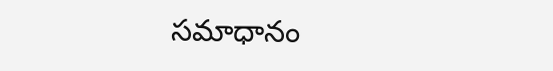సమాధానం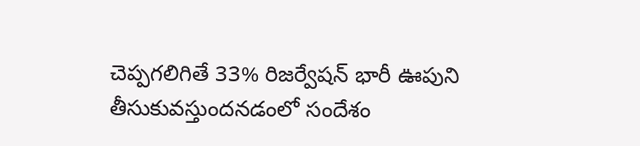చెప్పగలిగితే 33% రిజర్వేషన్ భారీ ఊపుని తీసుకువస్తుందనడంలో సందేశం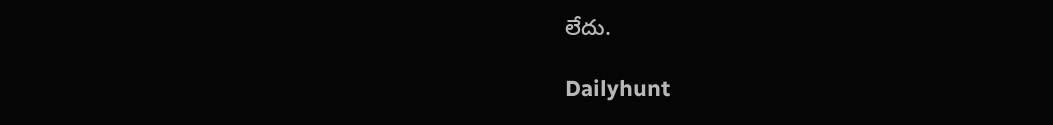లేదు.

Dailyhunt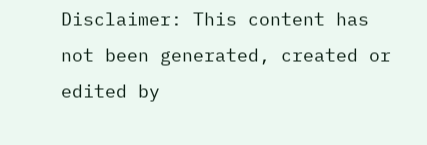Disclaimer: This content has not been generated, created or edited by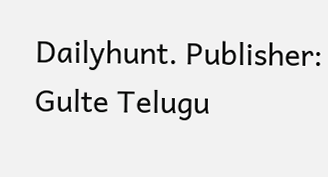Dailyhunt. Publisher: Gulte Telugu